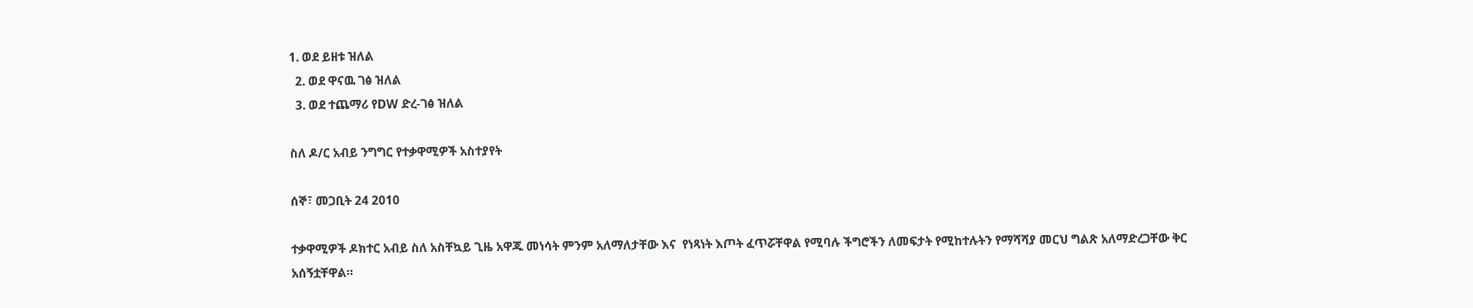1. ወደ ይዘቱ ዝለል
  2. ወደ ዋናዉ ገፅ ዝለል
  3. ወደ ተጨማሪ የDW ድረ-ገፅ ዝለል

ስለ ዶ/ር አብይ ንግግር የተቃዋሚዎች አስተያየት

ሰኞ፣ መጋቢት 24 2010

ተቃዋሚዎች ዶክተር አብይ ስለ አስቸኳይ ጊዜ አዋጁ መነሳት ምንም አለማለታቸው እና  የነጻነት እጦት ፈጥሯቸዋል የሚባሉ ችግሮችን ለመፍታት የሚከተሉትን የማሻሻያ መርህ ግልጽ አለማድረጋቸው ቅር አሰኝቷቸዋል።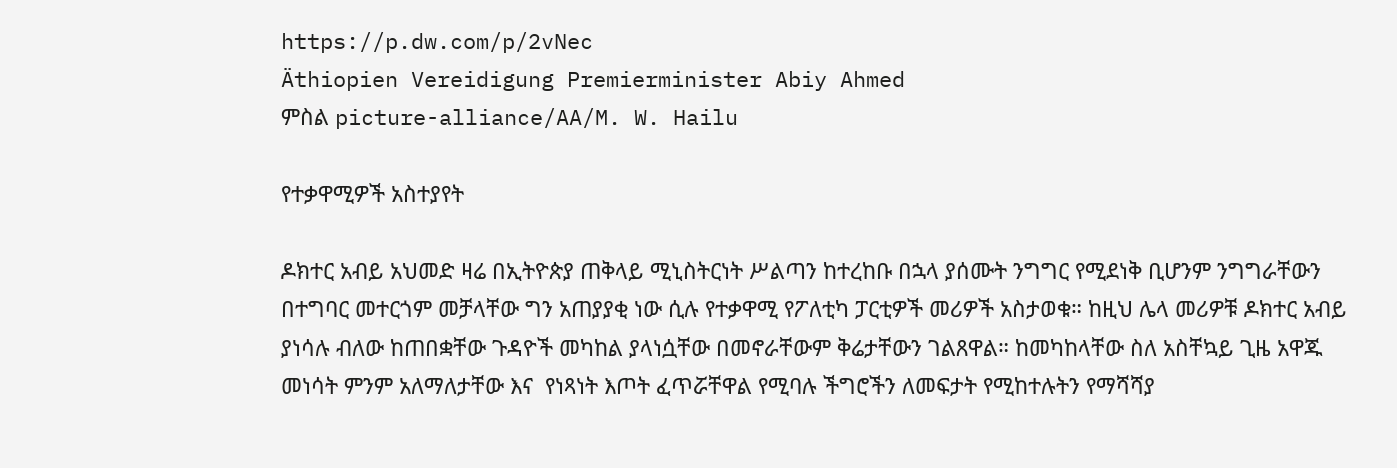https://p.dw.com/p/2vNec
Äthiopien Vereidigung Premierminister Abiy Ahmed
ምስል picture-alliance/AA/M. W. Hailu

የተቃዋሚዎች አስተያየት

ዶክተር አብይ አህመድ ዛሬ በኢትዮጵያ ጠቅላይ ሚኒስትርነት ሥልጣን ከተረከቡ በኋላ ያሰሙት ንግግር የሚደነቅ ቢሆንም ንግግራቸውን በተግባር መተርጎም መቻላቸው ግን አጠያያቂ ነው ሲሉ የተቃዋሚ የፖለቲካ ፓርቲዎች መሪዎች አስታወቁ። ከዚህ ሌላ መሪዎቹ ዶክተር አብይ ያነሳሉ ብለው ከጠበቋቸው ጉዳዮች መካከል ያላነሷቸው በመኖራቸውም ቅሬታቸውን ገልጸዋል። ከመካከላቸው ስለ አስቸኳይ ጊዜ አዋጁ መነሳት ምንም አለማለታቸው እና  የነጻነት እጦት ፈጥሯቸዋል የሚባሉ ችግሮችን ለመፍታት የሚከተሉትን የማሻሻያ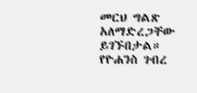መርህ ግልጽ አለማድረጋቸው ይገኙበታል። የዮሐንስ ገብረ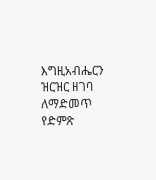እግዚአብሔርን ዝርዝር ዘገባ ለማድመጥ የድምጽ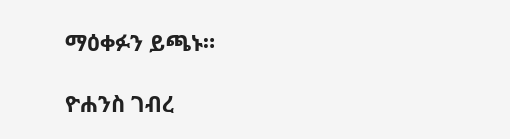ማዕቀፉን ይጫኑ።

ዮሐንስ ገብረ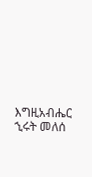እግዚአብሔር
ኂሩት መለሰ